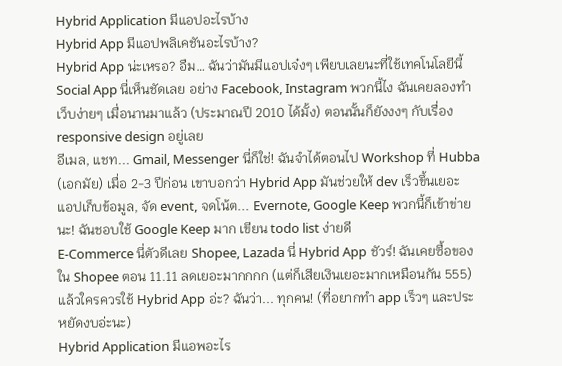Hybrid Application มีแอปอะไรบ้าง
Hybrid App มีแอปพลิเคชันอะไรบ้าง?
Hybrid App น่ะเหรอ? อืม… ฉันว่ามันมีแอปเจ๋งๆ เพียบเลยนะที่ใช้เทคโนโลยีนี้
Social App นี่เห็นชัดเลย อย่าง Facebook, Instagram พวกนี้ไง ฉันเคยลองทำเว็บง่ายๆ เมื่อนานมาแล้ว (ประมาณปี 2010 ได้มั้ง) ตอนนั้นก็ยังงงๆ กับเรื่อง responsive design อยู่เลย
อีเมล, แชท... Gmail, Messenger นี่ก็ใช่! ฉันจำได้ตอนไป Workshop ที่ Hubba (เอกมัย) เมื่อ 2-3 ปีก่อน เขาบอกว่า Hybrid App มันช่วยให้ dev เร็วขึ้นเยอะ
แอปเก็บข้อมูล, จัด event, จดโน้ต... Evernote, Google Keep พวกนี้ก็เข้าข่ายนะ! ฉันชอบใช้ Google Keep มาก เขียน todo list ง่ายดี
E-Commerce นี่ตัวดีเลย Shopee, Lazada นี่ Hybrid App ชัวร์! ฉันเคยซื้อของใน Shopee ตอน 11.11 ลดเยอะมากกกก (แต่ก็เสียเงินเยอะมากเหมือนกัน 555)
แล้วใครควรใช้ Hybrid App อ่ะ? ฉันว่า... ทุกคน! (ที่อยากทำ app เร็วๆ และประหยัดงบอ่ะนะ)
Hybrid Application มีแอพอะไร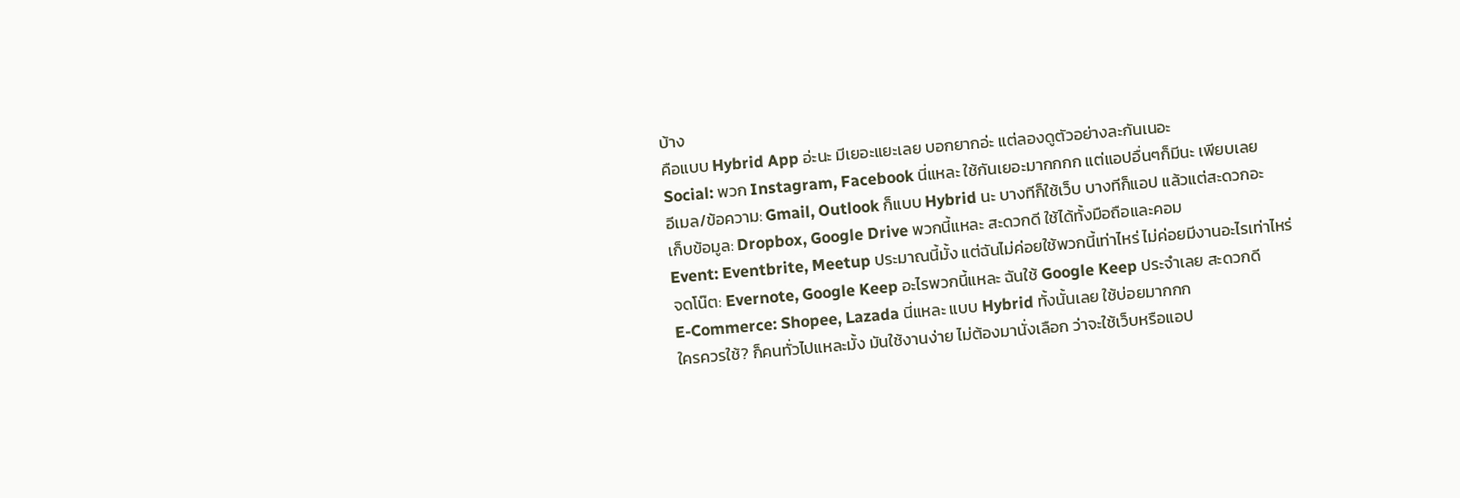บ้าง
คือแบบ Hybrid App อ่ะนะ มีเยอะแยะเลย บอกยากอ่ะ แต่ลองดูตัวอย่างละกันเนอะ
Social: พวก Instagram, Facebook นี่แหละ ใช้กันเยอะมากกกก แต่แอปอื่นๆก็มีนะ เพียบเลย
อีเมล/ข้อความ: Gmail, Outlook ก็แบบ Hybrid นะ บางทีก็ใช้เว็บ บางทีก็แอป แล้วแต่สะดวกอะ
เก็บข้อมูล: Dropbox, Google Drive พวกนี้แหละ สะดวกดี ใช้ได้ทั้งมือถือและคอม
Event: Eventbrite, Meetup ประมาณนี้มั้ง แต่ฉันไม่ค่อยใช้พวกนี้เท่าไหร่ ไม่ค่อยมีงานอะไรเท่าไหร่
จดโน๊ต: Evernote, Google Keep อะไรพวกนี้แหละ ฉันใช้ Google Keep ประจำเลย สะดวกดี
E-Commerce: Shopee, Lazada นี่แหละ แบบ Hybrid ทั้งนั้นเลย ใช้บ่อยมากกก
ใครควรใช้? ก็คนทั่วไปแหละมั้ง มันใช้งานง่าย ไม่ต้องมานั่งเลือก ว่าจะใช้เว็บหรือแอป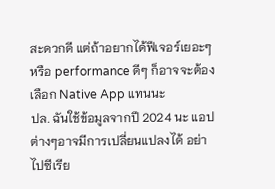สะดวกดี แต่ถ้าอยากได้ฟีเจอร์เยอะๆ หรือ performance ดีๆ ก็อาจจะต้องเลือก Native App แทนนะ
ปล. ฉันใช้ข้อมูลจากปี 2024 นะ แอปต่างๆอาจมีการเปลี่ยนแปลงได้ อย่าไปซีเรีย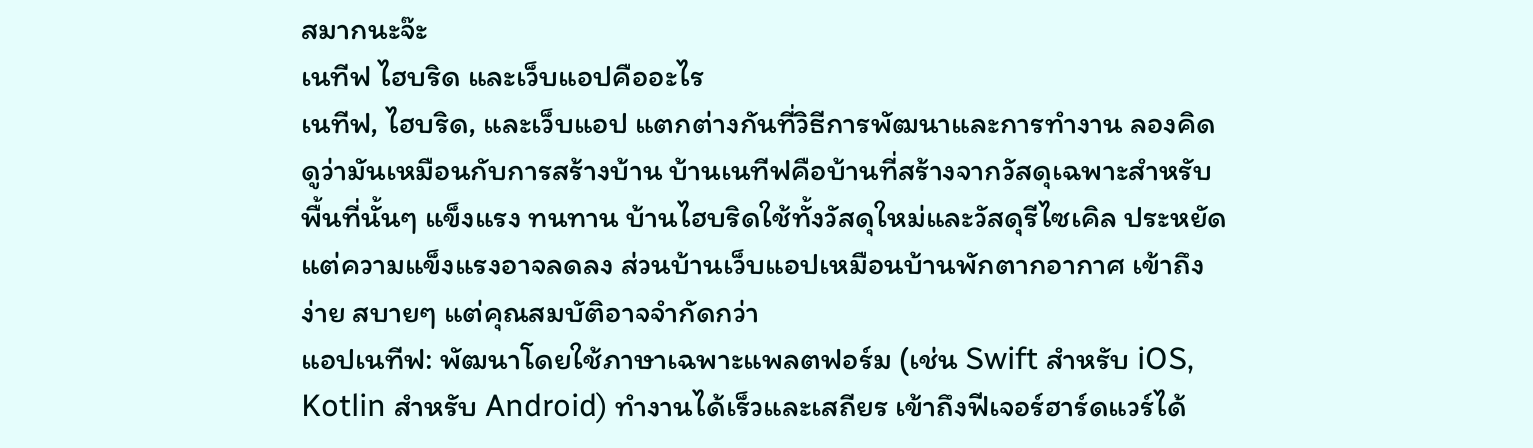สมากนะจ๊ะ
เนทีฟ ไฮบริด และเว็บแอปคืออะไร
เนทีฟ, ไฮบริด, และเว็บแอป แตกต่างกันที่วิธีการพัฒนาและการทำงาน ลองคิดดูว่ามันเหมือนกับการสร้างบ้าน บ้านเนทีฟคือบ้านที่สร้างจากวัสดุเฉพาะสำหรับพื้นที่นั้นๆ แข็งแรง ทนทาน บ้านไฮบริดใช้ทั้งวัสดุใหม่และวัสดุรีไซเคิล ประหยัดแต่ความแข็งแรงอาจลดลง ส่วนบ้านเว็บแอปเหมือนบ้านพักตากอากาศ เข้าถึงง่าย สบายๆ แต่คุณสมบัติอาจจำกัดกว่า
แอปเนทีฟ: พัฒนาโดยใช้ภาษาเฉพาะแพลตฟอร์ม (เช่น Swift สำหรับ iOS, Kotlin สำหรับ Android) ทำงานได้เร็วและเสถียร เข้าถึงฟีเจอร์ฮาร์ดแวร์ได้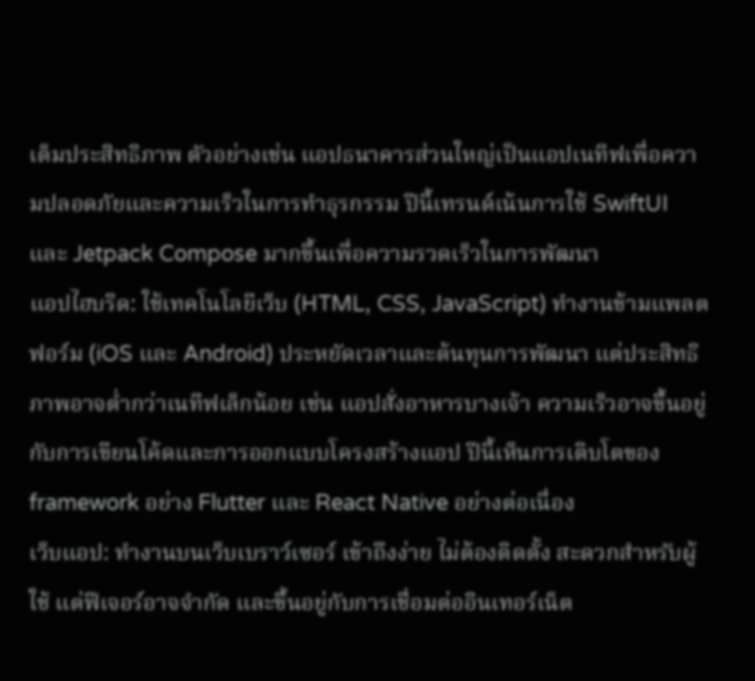เต็มประสิทธิภาพ ตัวอย่างเช่น แอปธนาคารส่วนใหญ่เป็นแอปเนทีฟเพื่อความปลอดภัยและความเร็วในการทำธุรกรรม ปีนี้เทรนด์เน้นการใช้ SwiftUI และ Jetpack Compose มากขึ้นเพื่อความรวดเร็วในการพัฒนา
แอปไฮบริด: ใช้เทคโนโลยีเว็บ (HTML, CSS, JavaScript) ทำงานข้ามแพลตฟอร์ม (iOS และ Android) ประหยัดเวลาและต้นทุนการพัฒนา แต่ประสิทธิภาพอาจต่ำกว่าเนทีฟเล็กน้อย เช่น แอปสั่งอาหารบางเจ้า ความเร็วอาจขึ้นอยู่กับการเขียนโค้ดและการออกแบบโครงสร้างแอป ปีนี้เห็นการเติบโตของ framework อย่าง Flutter และ React Native อย่างต่อเนื่อง
เว็บแอป: ทำงานบนเว็บเบราว์เซอร์ เข้าถึงง่าย ไม่ต้องติดตั้ง สะดวกสำหรับผู้ใช้ แต่ฟีเจอร์อาจจำกัด และขึ้นอยู่กับการเชื่อมต่ออินเทอร์เน็ต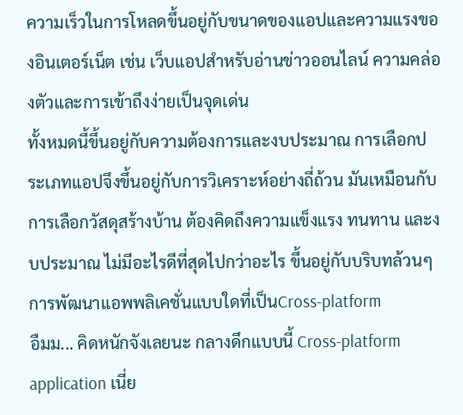ความเร็วในการโหลดขึ้นอยู่กับขนาดของแอปและความแรงของอินเตอร์เน็ต เช่น เว็บแอปสำหรับอ่านข่าวออนไลน์ ความคล่องตัวและการเข้าถึงง่ายเป็นจุดเด่น
ทั้งหมดนี้ขึ้นอยู่กับความต้องการและงบประมาณ การเลือกประเภทแอปจึงขึ้นอยู่กับการวิเคราะห์อย่างถี่ถ้วน มันเหมือนกับการเลือกวัสดุสร้างบ้าน ต้องคิดถึงความแข็งแรง ทนทาน และงบประมาณ ไม่มีอะไรดีที่สุดไปกว่าอะไร ขึ้นอยู่กับบริบทล้วนๆ
การพัฒนาแอพพลิเคชั่นแบบใดที่เป็นCross-platform
อืมม... คิดหนักจังเลยนะ กลางดึกแบบนี้ Cross-platform application เนี่ย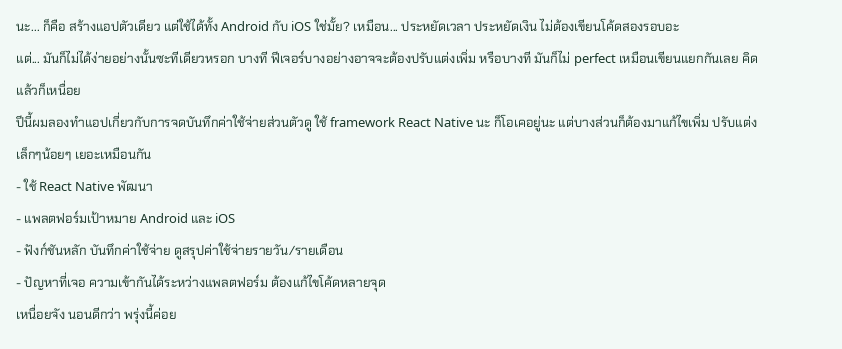นะ... ก็คือ สร้างแอปตัวเดียว แต่ใช้ได้ทั้ง Android กับ iOS ใช่มั้ย? เหมือน... ประหยัดเวลา ประหยัดเงิน ไม่ต้องเขียนโค้ดสองรอบอะ
แต่... มันก็ไม่ได้ง่ายอย่างนั้นซะทีเดียวหรอก บางที ฟีเจอร์บางอย่างอาจจะต้องปรับแต่งเพิ่ม หรือบางที มันก็ไม่ perfect เหมือนเขียนแยกกันเลย คิดแล้วก็เหนื่อย
ปีนี้ผมลองทำแอปเกี่ยวกับการจดบันทึกค่าใช้จ่ายส่วนตัวดู ใช้ framework React Native นะ ก็โอเคอยู่นะ แต่บางส่วนก็ต้องมาแก้ไขเพิ่ม ปรับแต่งเล็กๆน้อยๆ เยอะเหมือนกัน
- ใช้ React Native พัฒนา
- แพลตฟอร์มเป้าหมาย Android และ iOS
- ฟังก์ชันหลัก บันทึกค่าใช้จ่าย ดูสรุปค่าใช้จ่ายรายวัน/รายเดือน
- ปัญหาที่เจอ ความเข้ากันได้ระหว่างแพลตฟอร์ม ต้องแก้ไขโค้ดหลายจุด
เหนื่อยจัง นอนดีกว่า พรุ่งนี้ค่อย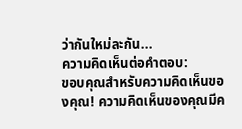ว่ากันใหม่ละกัน...
ความคิดเห็นต่อคำตอบ:
ขอบคุณสำหรับความคิดเห็นของคุณ! ความคิดเห็นของคุณมีค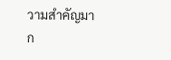วามสำคัญมาก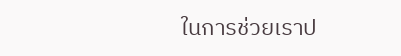ในการช่วยเราป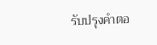รับปรุงคำตอ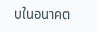บในอนาคต